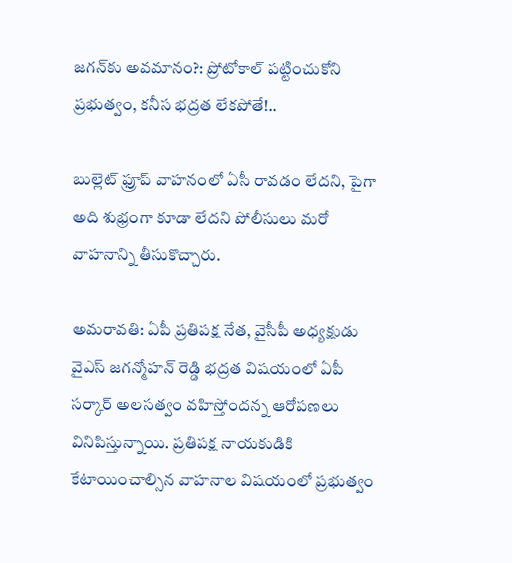జగన్‌కు అవమానం?: ప్రోటోకాల్ పట్టించుకోని ప్రభుత్వం, కనీస భద్రత లేకపోతే!..

బుల్లెట్‌ ఫ్రూప్‌ వాహనంలో ఏసీ రావడం లేదని, పైగా అది శుభ్రంగా కూడా లేదని పోలీసులు మరో వాహనాన్ని తీసుకొచ్చారు.

అమరావతి: ఏపీ ప్రతిపక్ష నేత, వైసీపీ అధ్యక్షుడు వైఎస్ జగన్మోహన్ రెడ్డి భద్రత విషయంలో ఏపీ సర్కార్ అలసత్వం వహిస్తోందన్న ఆరోపణలు వినిపిస్తున్నాయి. ప్రతిపక్ష నాయకుడికి కేటాయించాల్సిన వాహనాల విషయంలో ప్రభుత్వం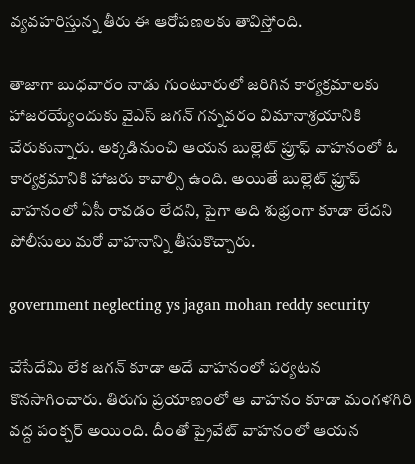వ్యవహరిస్తున్న తీరు ఈ ఆరోపణలకు తావిస్తోంది.

తాజాగా బుధవారం నాడు గుంటూరులో జరిగిన కార్యక్రమాలకు హాజరయ్యేందుకు వైఎస్‌ జగన్‌ గన్నవరం విమానాశ్రయానికి చేరుకున్నారు. అక్కడినుంచి ఆయన బుల్లెట్ ప్రూఫ్ వాహనంలో ఓ కార్యక్రమానికి హాజరు కావాల్సి ఉంది. అయితే బుల్లెట్‌ ఫ్రూప్‌ వాహనంలో ఏసీ రావడం లేదని, పైగా అది శుభ్రంగా కూడా లేదని పోలీసులు మరో వాహనాన్ని తీసుకొచ్చారు.

government neglecting ys jagan mohan reddy security

చేసేదేమి లేక జగన్ కూడా అదే వాహనంలో పర్యటన కొనసాగించారు. తిరుగు ప్రయాణంలో ఆ వాహనం కూడా మంగళగిరి వద్ద పంక్చర్ అయింది. దీంతో ప్రైవేట్‌ వాహనంలో ఆయన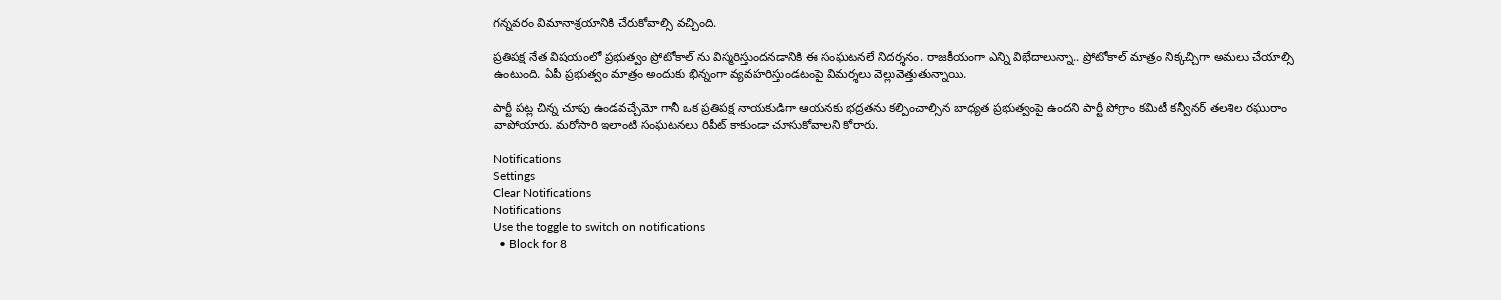గన్నవరం విమానాశ్రయానికి చేరుకోవాల్సి వచ్చింది.

ప్రతిపక్ష నేత విషయంలో ప్రభుత్వం ప్రోటోకాల్ ను విస్మరిస్తుందనడానికి ఈ సంఘటనలే నిదర్శనం. రాజకీయంగా ఎన్ని విభేదాలున్నా.. ప్రోటోకాల్ మాత్రం నిక్కచ్చిగా అమలు చేయాల్సి ఉంటుంది. ఏపీ ప్రభుత్వం మాత్రం అందుకు భిన్నంగా వ్యవహరిస్తుండటంపై విమర్శలు వెల్లువెత్తుతున్నాయి.

పార్టీ పట్ల చిన్న చూపు ఉండవచ్చేమో గానీ ఒక ప్రతిపక్ష నాయకుడిగా ఆయనకు భద్రతను కల్పించాల్సిన బాధ్యత ప్రభుత్వంపై ఉందని పార్టీ పోగ్రాం కమిటీ కన్వీనర్‌ తలశిల రఘురాం వాపోయారు. మరోసారి ఇలాంటి సంఘటనలు రిపీట్ కాకుండా చూసుకోవాలని కోరారు.

Notifications
Settings
Clear Notifications
Notifications
Use the toggle to switch on notifications
  • Block for 8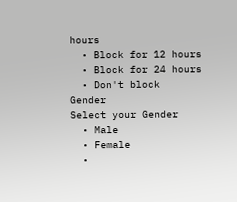hours
  • Block for 12 hours
  • Block for 24 hours
  • Don't block
Gender
Select your Gender
  • Male
  • Female
  •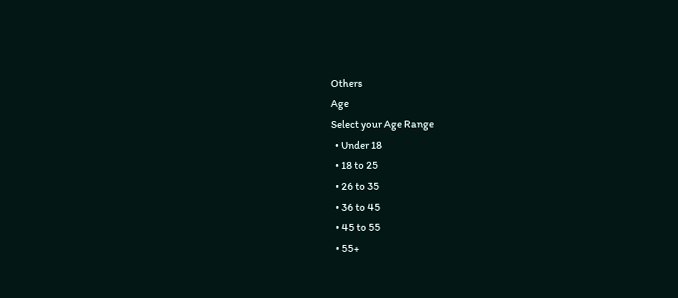Others
Age
Select your Age Range
  • Under 18
  • 18 to 25
  • 26 to 35
  • 36 to 45
  • 45 to 55
  • 55+